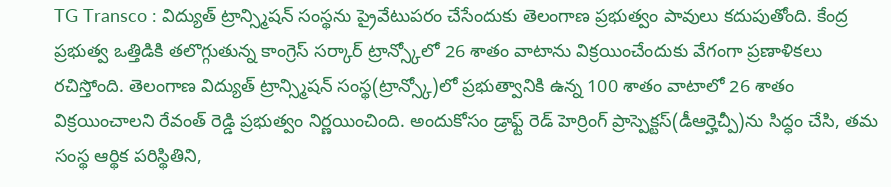TG Transco : విద్యుత్ ట్రాన్స్మిషన్ సంస్థను ప్రైవేటుపరం చేసేందుకు తెలంగాణ ప్రభుత్వం పావులు కదుపుతోంది. కేంద్ర ప్రభుత్వ ఒత్తిడికి తలొగ్గుతున్న కాంగ్రెస్ సర్కార్ ట్రాన్స్కోలో 26 శాతం వాటాను విక్రయించేందుకు వేగంగా ప్రణాళికలు రచిస్తోంది. తెలంగాణ విద్యుత్ ట్రాన్స్మిషన్ సంస్థ(ట్రాన్స్కో)లో ప్రభుత్వానికి ఉన్న 100 శాతం వాటాలో 26 శాతం విక్రయించాలని రేవంత్ రెడ్డి ప్రభుత్వం నిర్ణయించింది. అందుకోసం డ్రాఫ్ట్ రెడ్ హెర్రింగ్ ప్రాస్పెక్టస్(డీఆర్హెచ్పీ)ను సిద్ధం చేసి, తమ సంస్థ ఆర్థిక పరిస్థితిని,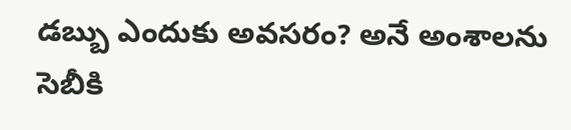డబ్బు ఎందుకు అవసరం? అనే అంశాలను సెబీకి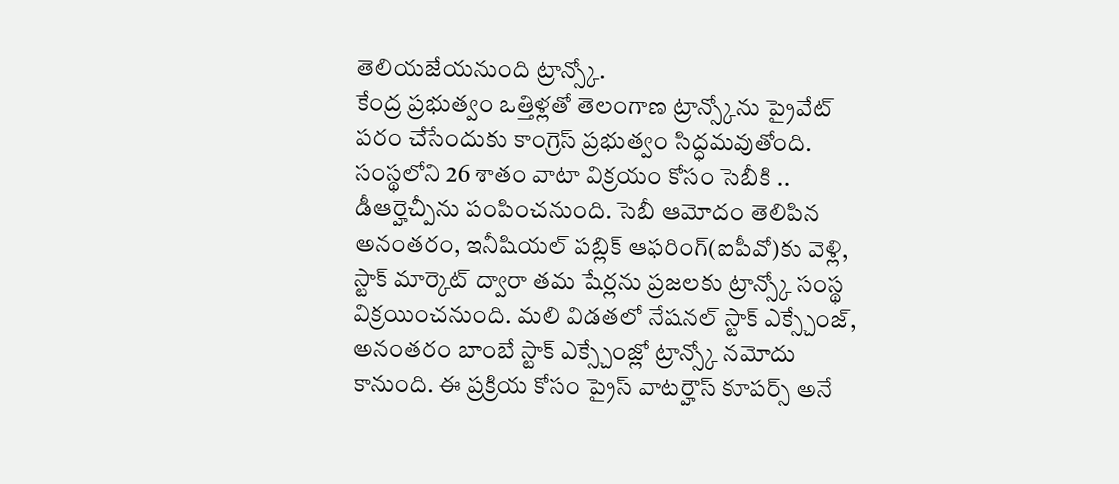తెలియజేయనుంది ట్రాన్స్కో.
కేంద్ర ప్రభుత్వం ఒత్తిళ్లతో తెలంగాణ ట్రాన్స్కోను ప్రైవేట్ పరం చేసేందుకు కాంగ్రెస్ ప్రభుత్వం సిద్ధమవుతోంది. సంస్థలోని 26 శాతం వాటా విక్రయం కోసం సెబీకి .. డీఆర్హెచ్పీను పంపించనుంది. సెబీ ఆమోదం తెలిపిన అనంతరం, ఇనీషియల్ పబ్లిక్ ఆఫరింగ్(ఐపీవో)కు వెళ్లి, స్టాక్ మార్కెట్ ద్వారా తమ షేర్లను ప్రజలకు ట్రాన్స్కో సంస్థ విక్రయించనుంది. మలి విడతలో నేషనల్ స్టాక్ ఎక్స్చేంజ్, అనంతరం బాంబే స్టాక్ ఎక్స్చేంజ్లో ట్రాన్స్కో నమోదు కానుంది. ఈ ప్రక్రియ కోసం ప్రైస్ వాటర్హౌస్ కూపర్స్ అనే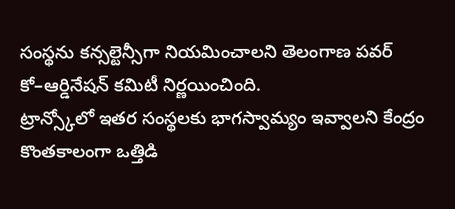సంస్థను కన్సల్టెన్సీగా నియమించాలని తెలంగాణ పవర్ కో–ఆర్డినేషన్ కమిటీ నిర్ణయించింది.
ట్రాన్స్కోలో ఇతర సంస్థలకు భాగస్వామ్యం ఇవ్వాలని కేంద్రం కొంతకాలంగా ఒత్తిడి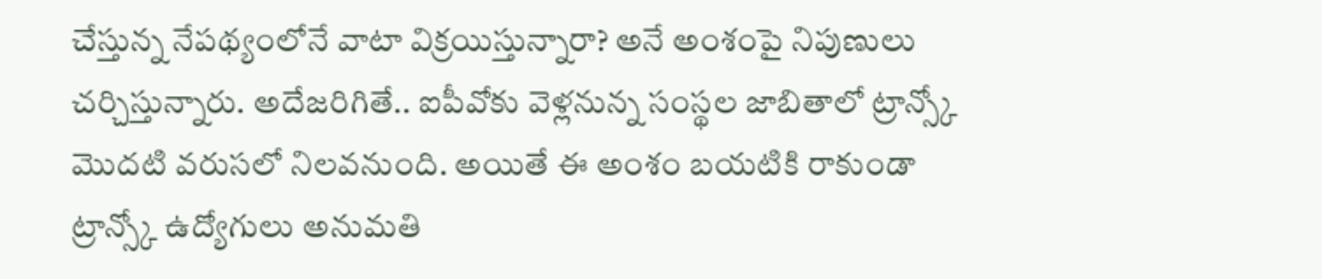చేస్తున్న నేపథ్యంలోనే వాటా విక్రయిస్తున్నారా? అనే అంశంపై నిపుణులు చర్చిస్తున్నారు. అదేజరిగితే.. ఐపీవోకు వెళ్లనున్న సంస్థల జాబితాలో ట్రాన్స్కో మొదటి వరుసలో నిలవనుంది. అయితే ఈ అంశం బయటికి రాకుండా ట్రాన్స్కో ఉద్యోగులు అనుమతి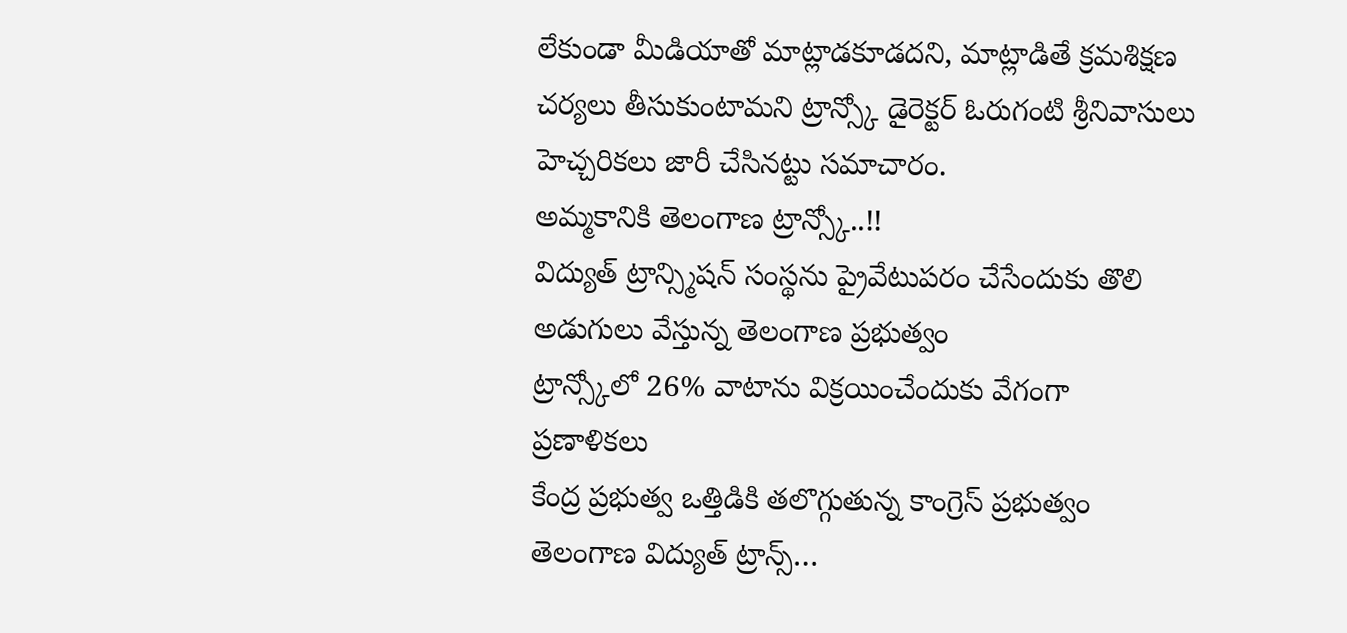లేకుండా మీడియాతో మాట్లాడకూడదని, మాట్లాడితే క్రమశిక్షణ చర్యలు తీసుకుంటామని ట్రాన్స్కో డైరెక్టర్ ఓరుగంటి శ్రీనివాసులు హెచ్చరికలు జారీ చేసినట్టు సమాచారం.
అమ్మకానికి తెలంగాణ ట్రాన్స్కో..!!
విద్యుత్ ట్రాన్స్మిషన్ సంస్థను ప్రైవేటుపరం చేసేందుకు తొలి అడుగులు వేస్తున్న తెలంగాణ ప్రభుత్వం
ట్రాన్స్కోలో 26% వాటాను విక్రయించేందుకు వేగంగా ప్రణాళికలు
కేంద్ర ప్రభుత్వ ఒత్తిడికి తలొగ్గుతున్న కాంగ్రెస్ ప్రభుత్వం
తెలంగాణ విద్యుత్ ట్రాన్స్…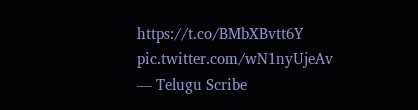https://t.co/BMbXBvtt6Y pic.twitter.com/wN1nyUjeAv
— Telugu Scribe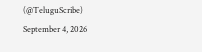(@TeluguScribe) September 4, 2026